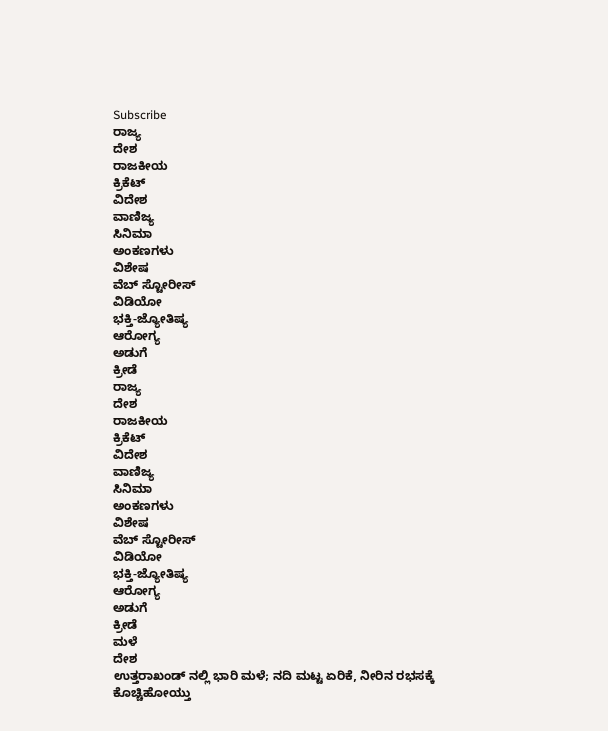Subscribe
ರಾಜ್ಯ
ದೇಶ
ರಾಜಕೀಯ
ಕ್ರಿಕೆಟ್
ವಿದೇಶ
ವಾಣಿಜ್ಯ
ಸಿನಿಮಾ
ಅಂಕಣಗಳು
ವಿಶೇಷ
ವೆಬ್ ಸ್ಟೋರೀಸ್
ವಿಡಿಯೋ
ಭಕ್ತಿ-ಜ್ಯೋತಿಷ್ಯ
ಆರೋಗ್ಯ
ಅಡುಗೆ
ಕ್ರೀಡೆ
ರಾಜ್ಯ
ದೇಶ
ರಾಜಕೀಯ
ಕ್ರಿಕೆಟ್
ವಿದೇಶ
ವಾಣಿಜ್ಯ
ಸಿನಿಮಾ
ಅಂಕಣಗಳು
ವಿಶೇಷ
ವೆಬ್ ಸ್ಟೋರೀಸ್
ವಿಡಿಯೋ
ಭಕ್ತಿ-ಜ್ಯೋತಿಷ್ಯ
ಆರೋಗ್ಯ
ಅಡುಗೆ
ಕ್ರೀಡೆ
ಮಳೆ
ದೇಶ
ಉತ್ತರಾಖಂಡ್ ನಲ್ಲಿ ಭಾರಿ ಮಳೆ; ನದಿ ಮಟ್ಟ ಏರಿಕೆ, ನೀರಿನ ರಭಸಕ್ಕೆ ಕೊಚ್ಚಿಹೋಯ್ತು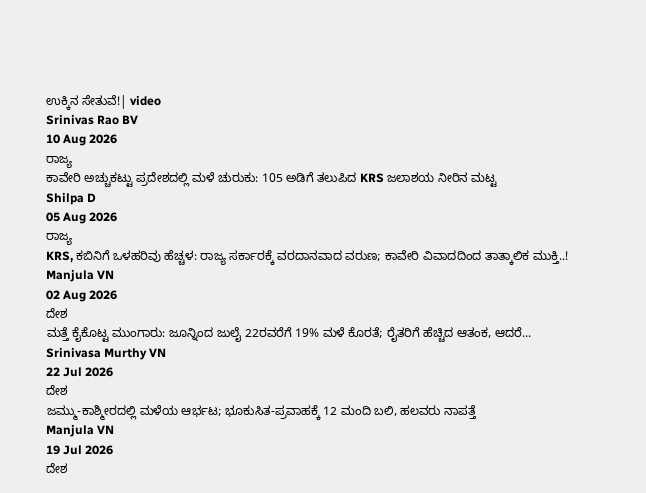ಉಕ್ಕಿನ ಸೇತುವೆ!| video
Srinivas Rao BV
10 Aug 2026
ರಾಜ್ಯ
ಕಾವೇರಿ ಅಚ್ಚುಕಟ್ಟು ಪ್ರದೇಶದಲ್ಲಿ ಮಳೆ ಚುರುಕು: 105 ಅಡಿಗೆ ತಲುಪಿದ KRS ಜಲಾಶಯ ನೀರಿನ ಮಟ್ಟ
Shilpa D
05 Aug 2026
ರಾಜ್ಯ
KRS, ಕಬಿನಿಗೆ ಒಳಹರಿವು ಹೆಚ್ಚಳ: ರಾಜ್ಯ ಸರ್ಕಾರಕ್ಕೆ ವರದಾನವಾದ ವರುಣ; ಕಾವೇರಿ ವಿವಾದದಿಂದ ತಾತ್ಕಾಲಿಕ ಮುಕ್ತಿ..!
Manjula VN
02 Aug 2026
ದೇಶ
ಮತ್ತೆ ಕೈಕೊಟ್ಟ ಮುಂಗಾರು: ಜೂನ್ನಿಂದ ಜುಲೈ 22ರವರೆಗೆ 19% ಮಳೆ ಕೊರತೆ; ರೈತರಿಗೆ ಹೆಚ್ಚಿದ ಆತಂಕ, ಆದರೆ...
Srinivasa Murthy VN
22 Jul 2026
ದೇಶ
ಜಮ್ಮು-ಕಾಶ್ಮೀರದಲ್ಲಿ ಮಳೆಯ ಆರ್ಭಟ; ಭೂಕುಸಿತ-ಪ್ರವಾಹಕ್ಕೆ 12 ಮಂದಿ ಬಲಿ, ಹಲವರು ನಾಪತ್ತೆ
Manjula VN
19 Jul 2026
ದೇಶ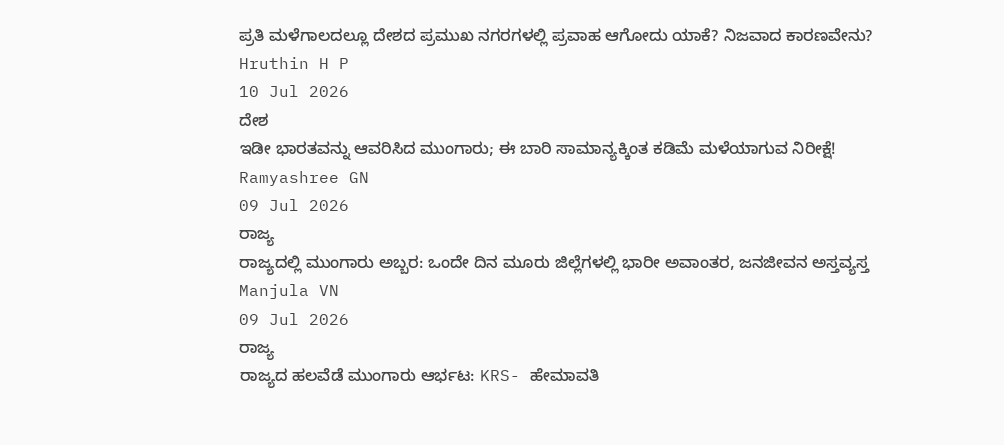ಪ್ರತಿ ಮಳೆಗಾಲದಲ್ಲೂ ದೇಶದ ಪ್ರಮುಖ ನಗರಗಳಲ್ಲಿ ಪ್ರವಾಹ ಆಗೋದು ಯಾಕೆ? ನಿಜವಾದ ಕಾರಣವೇನು?
Hruthin H P
10 Jul 2026
ದೇಶ
ಇಡೀ ಭಾರತವನ್ನು ಆವರಿಸಿದ ಮುಂಗಾರು; ಈ ಬಾರಿ ಸಾಮಾನ್ಯಕ್ಕಿಂತ ಕಡಿಮೆ ಮಳೆಯಾಗುವ ನಿರೀಕ್ಷೆ!
Ramyashree GN
09 Jul 2026
ರಾಜ್ಯ
ರಾಜ್ಯದಲ್ಲಿ ಮುಂಗಾರು ಅಬ್ಬರ: ಒಂದೇ ದಿನ ಮೂರು ಜಿಲ್ಲೆಗಳಲ್ಲಿ ಭಾರೀ ಅವಾಂತರ, ಜನಜೀವನ ಅಸ್ತವ್ಯಸ್ತ
Manjula VN
09 Jul 2026
ರಾಜ್ಯ
ರಾಜ್ಯದ ಹಲವೆಡೆ ಮುಂಗಾರು ಆರ್ಭಟ: KRS- ಹೇಮಾವತಿ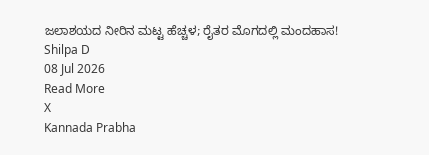ಜಲಾಶಯದ ನೀರಿನ ಮಟ್ಟ ಹೆಚ್ಚಳ; ರೈತರ ಮೊಗದಲ್ಲಿ ಮಂದಹಾಸ!
Shilpa D
08 Jul 2026
Read More
X
Kannada Prabha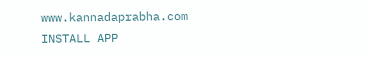www.kannadaprabha.com
INSTALL APP